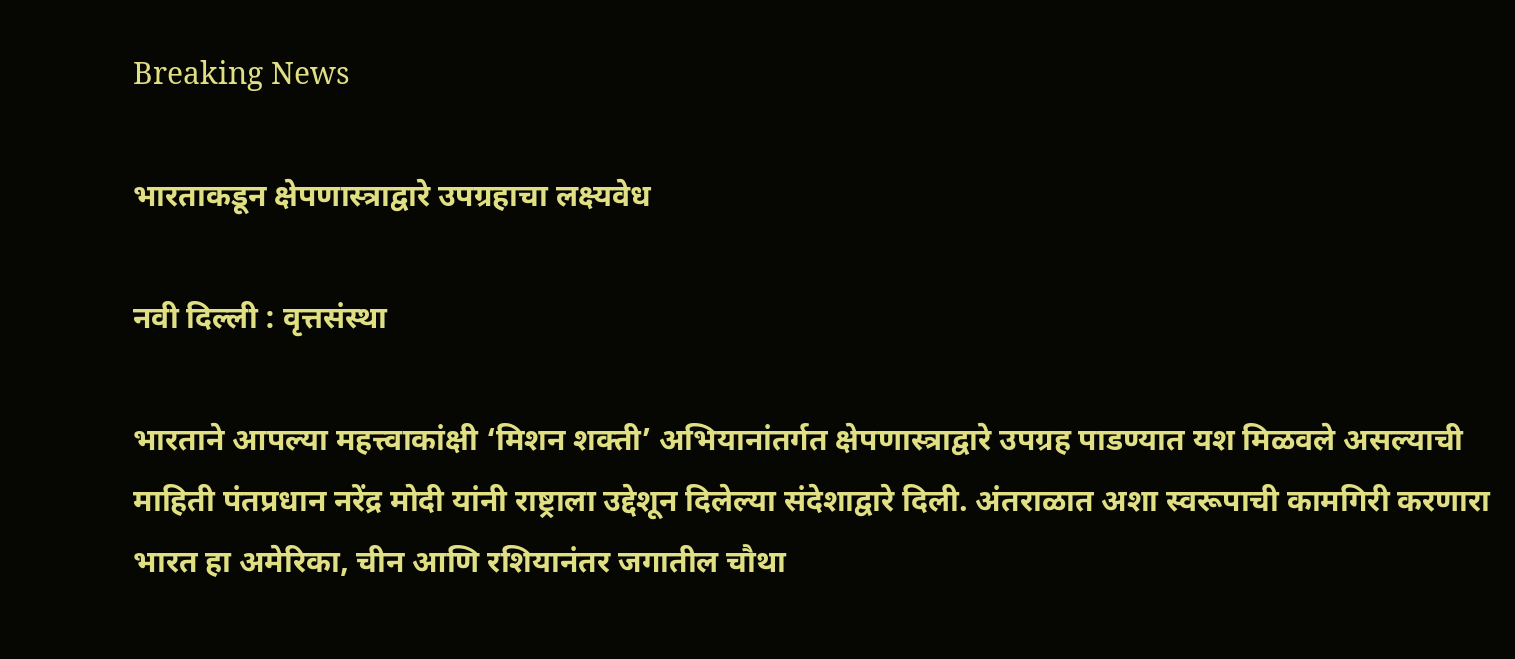Breaking News

भारताकडून क्षेपणास्त्राद्वारे उपग्रहाचा लक्ष्यवेध

नवी दिल्ली : वृत्तसंस्था

भारताने आपल्या महत्त्वाकांक्षी ‘मिशन शक्ती’ अभियानांतर्गत क्षेपणास्त्राद्वारे उपग्रह पाडण्यात यश मिळवले असल्याची माहिती पंतप्रधान नरेंद्र मोदी यांनी राष्ट्राला उद्देशून दिलेल्या संदेशाद्वारे दिली. अंतराळात अशा स्वरूपाची कामगिरी करणारा भारत हा अमेरिका, चीन आणि रशियानंतर जगातील चौथा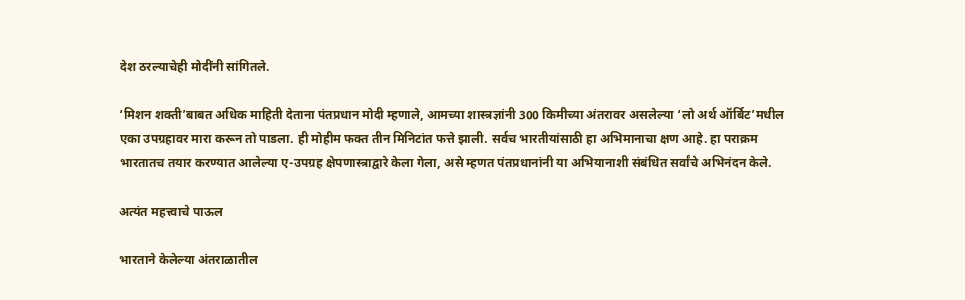देश ठरल्याचेही मोदींनी सांगितले.

‘मिशन शक्ती’बाबत अधिक माहिती देताना पंतप्रधान मोदी म्हणाले, आमच्या शास्त्रज्ञांनी 300 किमीच्या अंतरावर असलेल्या ‘लो अर्थ ऑर्बिट’मधील एका उपग्रहावर मारा करून तो पाडला. ही मोहीम फक्त तीन मिनिटांत फत्ते झाली. सर्वच भारतीयांसाठी हा अभिमानाचा क्षण आहे. हा पराक्रम भारतातच तयार करण्यात आलेल्या ए-उपग्रह क्षेपणास्त्राद्वारे केला गेला, असे म्हणत पंतप्रधानांनी या अभियानाशी संबंधित सर्वांचे अभिनंदन केले.

अत्यंत महत्त्वाचे पाऊल

भारताने केलेल्या अंतराळातील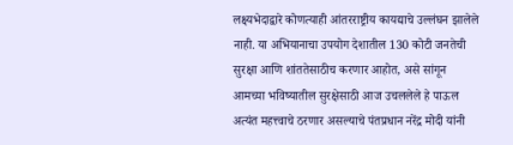लक्ष्यभेदाद्वारे कोणत्याही आंतरराष्ट्रीय कायद्याचे उल्लंघन झालेले नाही. या अभियानाचा उपयोग देशातील 130 कोटी जनतेची सुरक्षा आणि शांततेसाठीच करणार आहोत, असे सांगून आमच्या भविष्यातील सुरक्षेसाठी आज उचललेले हे पाऊल अत्यंत महत्त्वाचे ठरणार असल्याचे पंतप्रधान नरेंद्र मोदी यांनी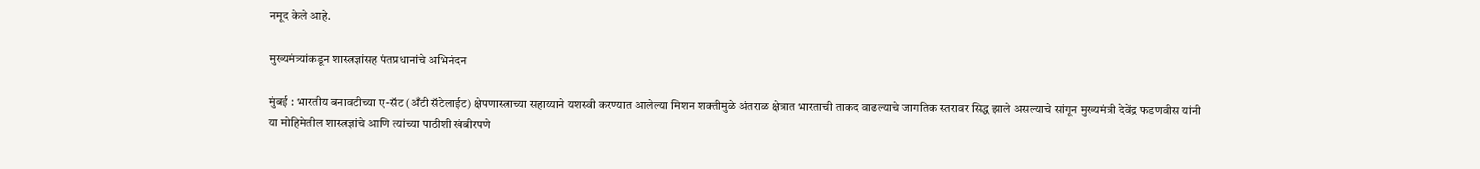नमूद केले आहे.

मुख्यमंत्र्यांकडून शास्त्रज्ञांसह पंतप्रधानांचे अभिनंदन

मुंबई : भारतीय बनावटीच्या ए-सॅट (अँटी सॅटेलाईट) क्षेपणास्त्राच्या सहाय्याने यशस्वी करण्यात आलेल्या मिशन शक्तीमुळे अंतराळ क्षेत्रात भारताची ताकद वाढल्याचे जागतिक स्तरावर सिद्ध झाले असल्याचे सांगून मुख्यमंत्री देवेंद्र फडणवीस यांनी या मोहिमेतील शास्त्रज्ञांचे आणि त्यांच्या पाठीशी खंबीरपणे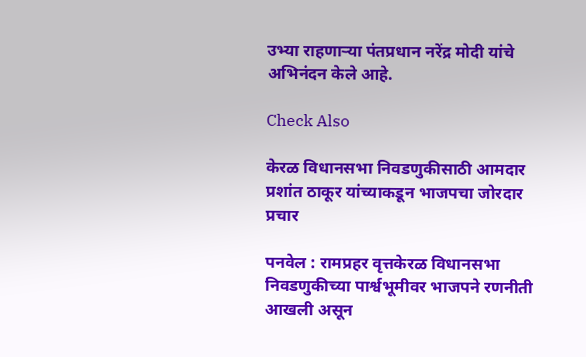उभ्या राहणार्‍या पंतप्रधान नरेंद्र मोदी यांचे अभिनंदन केले आहे.

Check Also

केरळ विधानसभा निवडणुकीसाठी आमदार प्रशांत ठाकूर यांच्याकडून भाजपचा जोरदार प्रचार

पनवेल : रामप्रहर वृत्तकेरळ विधानसभा निवडणुकीच्या पार्श्वभूमीवर भाजपने रणनीती आखली असून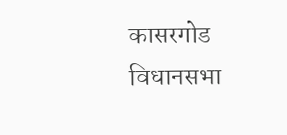कासरगोड विधानसभा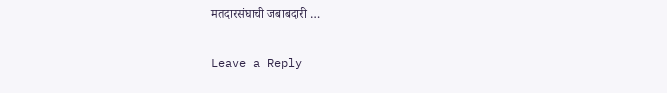मतदारसंघाची जबाबदारी …

Leave a Reply